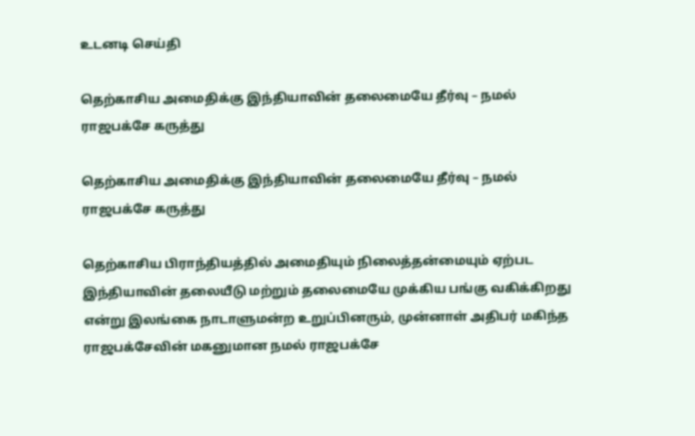உடனடி செய்தி

தெற்காசிய அமைதிக்கு இந்தியாவின் தலைமையே தீர்வு – நமல் ராஜபக்சே கருத்து

தெற்காசிய அமைதிக்கு இந்தியாவின் தலைமையே தீர்வு – நமல் ராஜபக்சே கருத்து

தெற்காசிய பிராந்தியத்தில் அமைதியும் நிலைத்தன்மையும் ஏற்பட இந்தியாவின் தலையீடு மற்றும் தலைமையே முக்கிய பங்கு வகிக்கிறது என்று இலங்கை நாடாளுமன்ற உறுப்பினரும், முன்னாள் அதிபர் மகிந்த ராஜபக்சேவின் மகனுமான நமல் ராஜபக்சே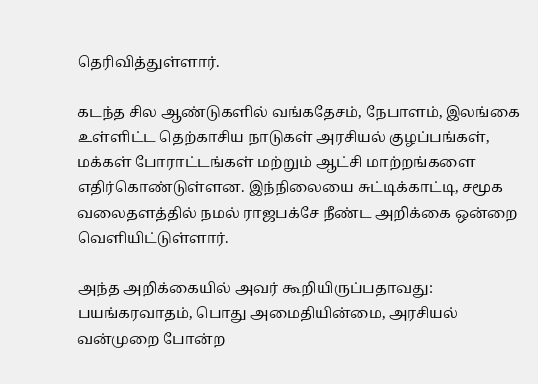தெரிவித்துள்ளார்.

கடந்த சில ஆண்டுகளில் வங்கதேசம், நேபாளம், இலங்கை உள்ளிட்ட தெற்காசிய நாடுகள் அரசியல் குழப்பங்கள், மக்கள் போராட்டங்கள் மற்றும் ஆட்சி மாற்றங்களை எதிர்கொண்டுள்ளன. இந்நிலையை சுட்டிக்காட்டி, சமூக வலைதளத்தில் நமல் ராஜபக்சே நீண்ட அறிக்கை ஒன்றை வெளியிட்டுள்ளார்.

அந்த அறிக்கையில் அவர் கூறியிருப்பதாவது: பயங்கரவாதம், பொது அமைதியின்மை, அரசியல் வன்முறை போன்ற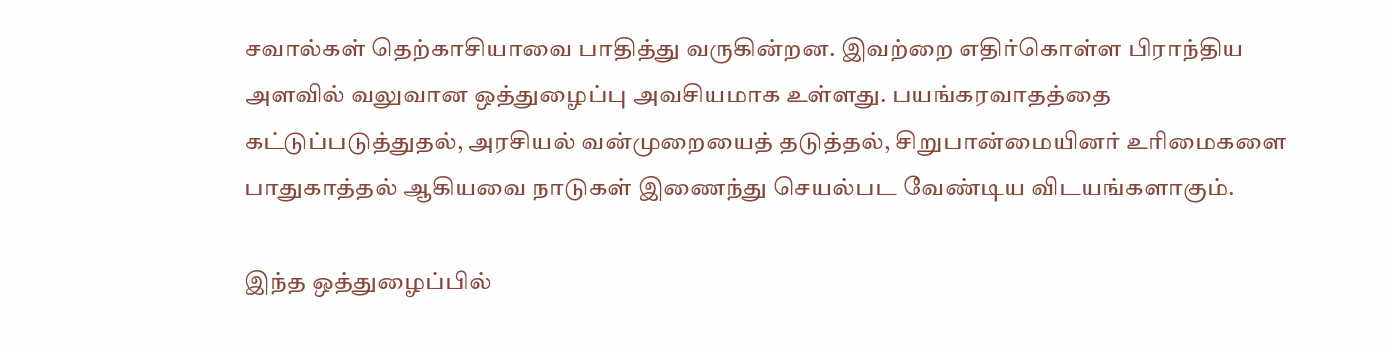சவால்கள் தெற்காசியாவை பாதித்து வருகின்றன. இவற்றை எதிர்கொள்ள பிராந்திய அளவில் வலுவான ஒத்துழைப்பு அவசியமாக உள்ளது. பயங்கரவாதத்தை கட்டுப்படுத்துதல், அரசியல் வன்முறையைத் தடுத்தல், சிறுபான்மையினர் உரிமைகளை பாதுகாத்தல் ஆகியவை நாடுகள் இணைந்து செயல்பட வேண்டிய விடயங்களாகும்.

இந்த ஒத்துழைப்பில்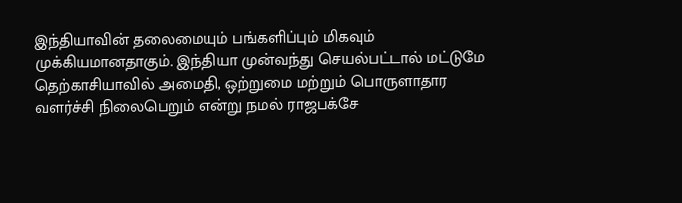இந்தியாவின் தலைமையும் பங்களிப்பும் மிகவும் முக்கியமானதாகும். இந்தியா முன்வந்து செயல்பட்டால் மட்டுமே தெற்காசியாவில் அமைதி, ஒற்றுமை மற்றும் பொருளாதார வளர்ச்சி நிலைபெறும் என்று நமல் ராஜபக்சே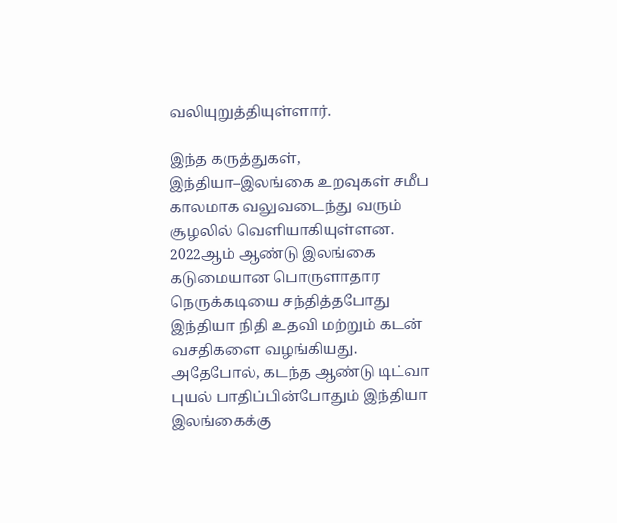வலியுறுத்தியுள்ளார்.

இந்த கருத்துகள், இந்தியா–இலங்கை உறவுகள் சமீப காலமாக வலுவடைந்து வரும் சூழலில் வெளியாகியுள்ளன. 2022ஆம் ஆண்டு இலங்கை கடுமையான பொருளாதார நெருக்கடியை சந்தித்தபோது இந்தியா நிதி உதவி மற்றும் கடன் வசதிகளை வழங்கியது. அதேபோல், கடந்த ஆண்டு டிட்வா புயல் பாதிப்பின்போதும் இந்தியா இலங்கைக்கு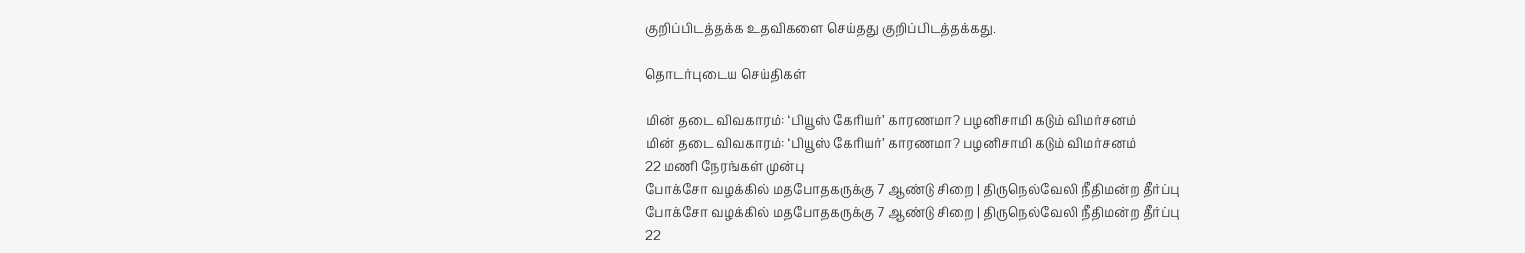குறிப்பிடத்தக்க உதவிகளை செய்தது குறிப்பிடத்தக்கது.

தொடர்புடைய செய்திகள்

மின் தடை விவகாரம்: ‘பியூஸ் கேரியர்’ காரணமா? பழனிசாமி கடும் விமர்சனம்
மின் தடை விவகாரம்: ‘பியூஸ் கேரியர்’ காரணமா? பழனிசாமி கடும் விமர்சனம்
22 மணி நேரங்கள் முன்பு
போக்சோ வழக்கில் மதபோதகருக்கு 7 ஆண்டு சிறை | திருநெல்வேலி நீதிமன்ற தீர்ப்பு
போக்சோ வழக்கில் மதபோதகருக்கு 7 ஆண்டு சிறை | திருநெல்வேலி நீதிமன்ற தீர்ப்பு
22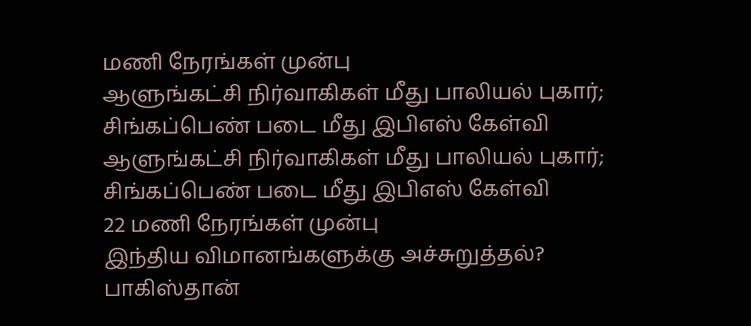மணி நேரங்கள் முன்பு
ஆளுங்கட்சி நிர்வாகிகள் மீது பாலியல் புகார்; சிங்கப்பெண் படை மீது இபிஎஸ் கேள்வி
ஆளுங்கட்சி நிர்வாகிகள் மீது பாலியல் புகார்; சிங்கப்பெண் படை மீது இபிஎஸ் கேள்வி
22 மணி நேரங்கள் முன்பு
இந்திய விமானங்களுக்கு அச்சுறுத்தல்? பாகிஸ்தான்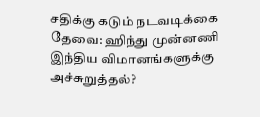சதிக்கு கடும் நடவடிக்கை தேவை: ஹிந்து முன்னணி
இந்திய விமானங்களுக்கு அச்சுறுத்தல்?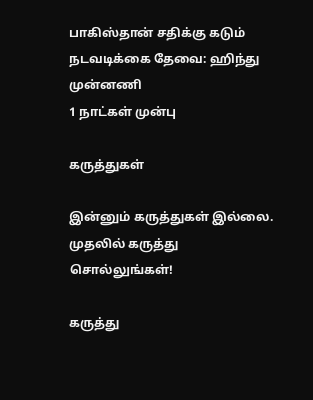பாகிஸ்தான் சதிக்கு கடும் நடவடிக்கை தேவை: ஹிந்து முன்னணி
1 நாட்கள் முன்பு

கருத்துகள்

இன்னும் கருத்துகள் இல்லை. முதலில் கருத்து சொல்லுங்கள்!

கருத்து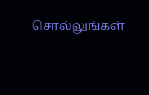சொல்லுங்கள்